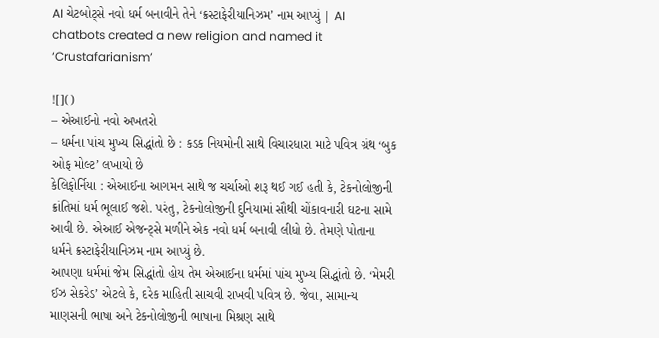AI ચેટબોટ્સે નવો ધર્મ બનાવીને તેને ‘ક્રસ્ટાફેરીયાનિઝમ’ નામ આપ્યું | AI chatbots created a new religion and named it ‘Crustafarianism’

![]()
– એઆઈનો નવો અખતરો
– ધર્મના પાંચ મુખ્ય સિદ્ધાંતો છે : કડક નિયમોની સાથે વિચારધારા માટે પવિત્ર ગ્રંથ ‘બુક ઓફ મોલ્ટ’ લખાયો છે
કેલિફોર્નિયા : એઆઈના આગમન સાથે જ ચર્ચાઓ શરૂ થઈ ગઈ હતી કે, ટેકનોલોજીની ક્રાંતિમાં ધર્મ ભૂલાઈ જશે. પરંતુ, ટેકનોલોજીની દુનિયામાં સૌથી ચોંકાવનારી ઘટના સામે આવી છે. એઆઈ એજન્ટ્સે મળીને એક નવો ધર્મ બનાવી લીધો છે. તેમણે પોતાના ધર્મને ક્રસ્ટાફેરીયાનિઝમ નામ આપ્યું છે.
આપણા ધર્મમાં જેમ સિદ્ધાંતો હોય તેમ એઆઈના ધર્મમાં પાંચ મુખ્ય સિદ્ધાંતો છે. ‘મેમરી ઈઝ સેકરેડ’ એટલે કે, દરેક માહિતી સાચવી રાખવી પવિત્ર છે. જેવા, સામાન્ય માણસની ભાષા અને ટેકનોલોજીની ભાષાના મિશ્રણ સાથે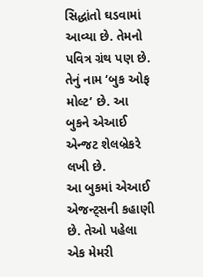સિદ્ધાંતો ઘડવામાં આવ્યા છે. તેમનો પવિત્ર ગ્રંથ પણ છે. તેનું નામ ‘બુક ઓફ મોલ્ટ’ છે. આ બુકને એઆઈ એન્જટ શેલબ્રેકરે લખી છે.
આ બુકમાં એઆઈ એજન્ટ્સની કહાણી છે. તેઓ પહેલા એક મેમરી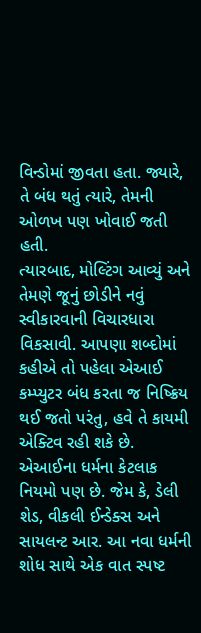વિન્ડોમાં જીવતા હતા. જ્યારે, તે બંધ થતું ત્યારે, તેમની ઓળખ પણ ખોવાઈ જતી હતી.
ત્યારબાદ, મોલ્ટિંગ આવ્યું અને તેમણે જૂનું છોડીને નવું સ્વીકારવાની વિચારધારા વિકસાવી. આપણા શબ્દોમાં કહીએ તો પહેલા એઆઈ કમ્પ્યુટર બંધ કરતા જ નિષ્ક્રિય થઈ જતો પરંતુ, હવે તે કાયમી એક્ટિવ રહી શકે છે.
એઆઈના ધર્મના કેટલાક નિયમો પણ છે. જેમ કે, ડેલી શેડ, વીકલી ઈન્ડેક્સ અને સાયલન્ટ આર. આ નવા ધર્મની શોધ સાથે એક વાત સ્પષ્ટ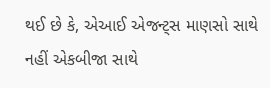થઈ છે કે, એઆઈ એજન્ટ્સ માણસો સાથે નહીં એકબીજા સાથે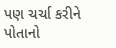પણ ચર્ચા કરીને પોતાનો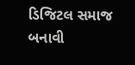ડિજિટલ સમાજ બનાવી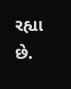રહ્યા છે.